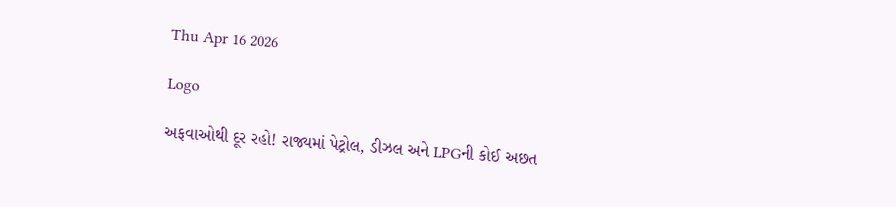Thu Apr 16 2026

Logo

અફવાઓથી દૂર રહો! રાજ્યમાં પેટ્રોલ, ડીઝલ અને LPGની કોઈ અછત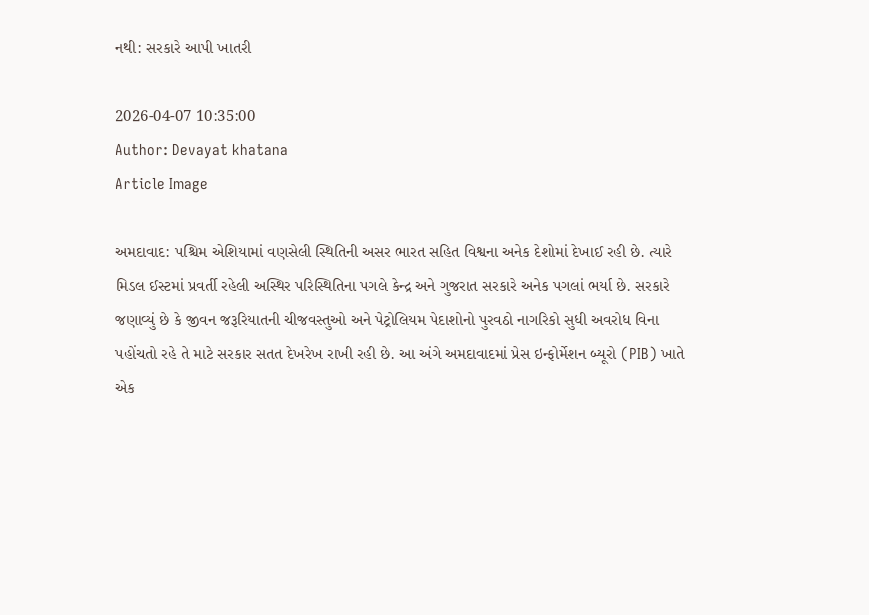નથી: સરકારે આપી ખાતરી

2026-04-07 10:35:00
Author: Devayat khatana
Article Image

અમદાવાદ: પશ્ચિમ એશિયામાં વણસેલી સ્થિતિની અસર ભારત સહિત વિશ્વના અનેક દેશોમાં દેખાઈ રહી છે. ત્યારે મિડલ ઈસ્ટમાં પ્રવર્તી રહેલી અસ્થિર પરિસ્થિતિના પગલે કેન્દ્ર અને ગુજરાત સરકારે અનેક પગલાં ભર્યા છે. સરકારે જણાવ્યું છે કે જીવન જરૂરિયાતની ચીજવસ્તુઓ અને પેટ્રોલિયમ પેદાશોનો પુરવઠો નાગરિકો સુધી અવરોધ વિના પહોંચતો રહે તે માટે સરકાર સતત દેખરેખ રાખી રહી છે. આ અંગે અમદાવાદમાં પ્રેસ ઇન્ફોર્મેશન બ્યૂરો (PIB) ખાતે એક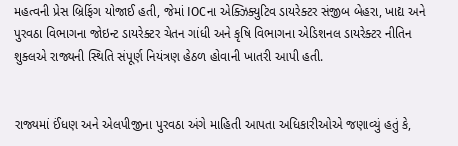મહત્વની પ્રેસ બ્રિફિંગ યોજાઈ હતી, જેમાં IOCના એક્ઝિક્યુટિવ ડાયરેક્ટર સંજીબ બેહરા, ખાદ્ય અને પુરવઠા વિભાગના જોઇન્ટ ડાયરેક્ટર ચેતન ગાંધી અને કૃષિ વિભાગના એડિશનલ ડાયરેક્ટર નીતિન શુક્લએ રાજ્યની સ્થિતિ સંપૂર્ણ નિયંત્રણ હેઠળ હોવાની ખાતરી આપી હતી.


રાજ્યમાં ઈંધણ અને એલપીજીના પુરવઠા અંગે માહિતી આપતા અધિકારીઓએ જણાવ્યું હતું કે,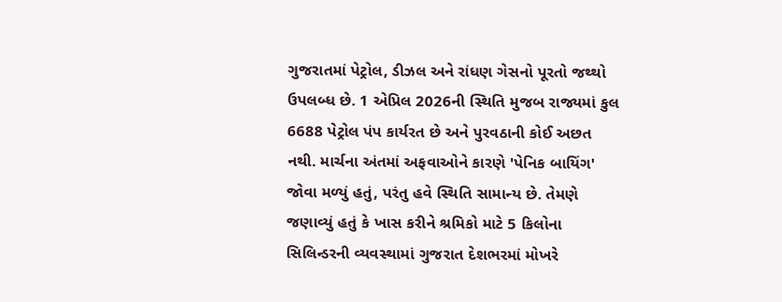ગુજરાતમાં પેટ્રોલ, ડીઝલ અને રાંધણ ગેસનો પૂરતો જથ્થો ઉપલબ્ધ છે. 1 એપ્રિલ 2026ની સ્થિતિ મુજબ રાજ્યમાં કુલ 6688 પેટ્રોલ પંપ કાર્યરત છે અને પુરવઠાની કોઈ અછત નથી. માર્ચના અંતમાં અફવાઓને કારણે 'પેનિક બાયિંગ' જોવા મળ્યું હતું, પરંતુ હવે સ્થિતિ સામાન્ય છે. તેમણે જણાવ્યું હતું કે ખાસ કરીને શ્રમિકો માટે 5 કિલોના સિલિન્ડરની વ્યવસ્થામાં ગુજરાત દેશભરમાં મોખરે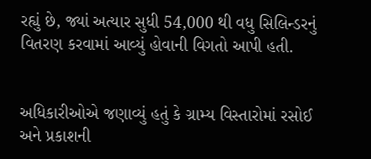રહ્યું છે, જ્યાં અત્યાર સુધી 54,000 થી વધુ સિલિન્ડરનું વિતરણ કરવામાં આવ્યું હોવાની વિગતો આપી હતી.


અધિકારીઓએ જણાવ્યું હતું કે ગ્રામ્ય વિસ્તારોમાં રસોઈ અને પ્રકાશની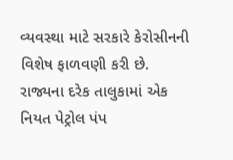વ્યવસ્થા માટે સરકારે કેરોસીનની વિશેષ ફાળવણી કરી છે. રાજ્યના દરેક તાલુકામાં એક નિયત પેટ્રોલ પંપ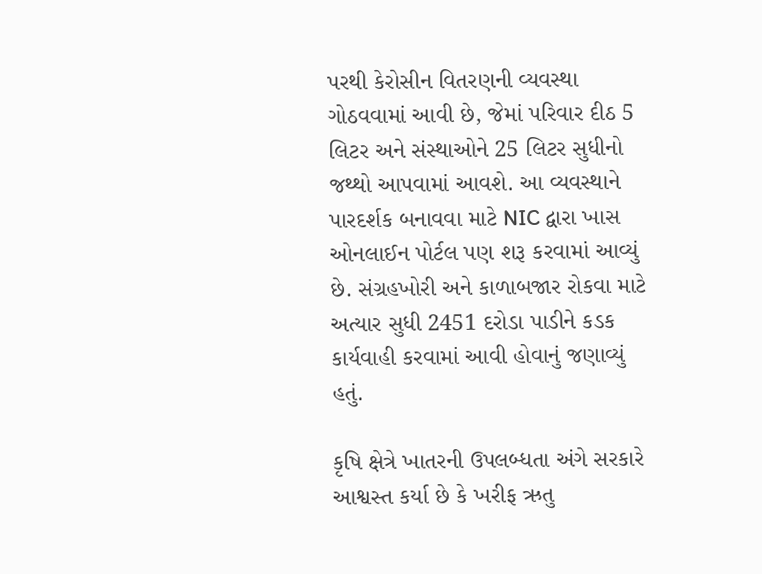પરથી કેરોસીન વિતરણની વ્યવસ્થા ગોઠવવામાં આવી છે, જેમાં પરિવાર દીઠ 5 લિટર અને સંસ્થાઓને 25 લિટર સુધીનો જથ્થો આપવામાં આવશે. આ વ્યવસ્થાને પારદર્શક બનાવવા માટે NIC દ્વારા ખાસ ઓનલાઈન પોર્ટલ પણ શરૂ કરવામાં આવ્યું છે. સંગ્રહખોરી અને કાળાબજાર રોકવા માટે અત્યાર સુધી 2451 દરોડા પાડીને કડક કાર્યવાહી કરવામાં આવી હોવાનું જણાવ્યું હતું.

કૃષિ ક્ષેત્રે ખાતરની ઉપલબ્ધતા અંગે સરકારે આશ્વસ્ત કર્યા છે કે ખરીફ ઋતુ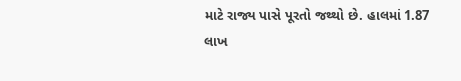માટે રાજ્ય પાસે પૂરતો જથ્થો છે. હાલમાં 1.87 લાખ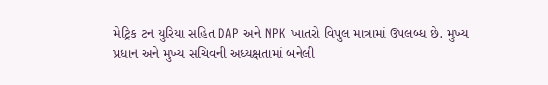મેટ્રિક ટન યુરિયા સહિત DAP અને NPK ખાતરો વિપુલ માત્રામાં ઉપલબ્ધ છે. મુખ્ય પ્રધાન અને મુખ્ય સચિવની અધ્યક્ષતામાં બનેલી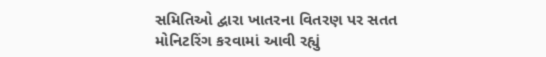સમિતિઓ દ્વારા ખાતરના વિતરણ પર સતત મોનિટરિંગ કરવામાં આવી રહ્યું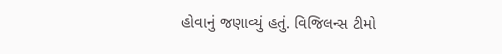હોવાનું જણાવ્યું હતું. વિજિલન્સ ટીમો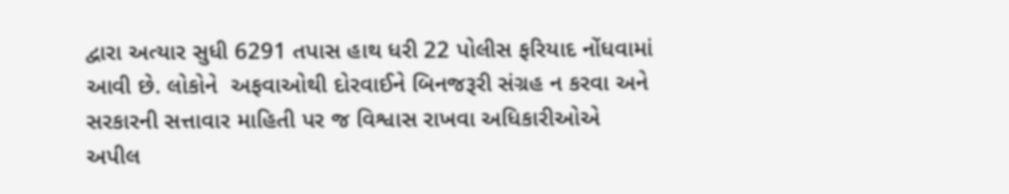દ્વારા અત્યાર સુધી 6291 તપાસ હાથ ધરી 22 પોલીસ ફરિયાદ નોંધવામાં આવી છે. લોકોને  અફવાઓથી દોરવાઈને બિનજરૂરી સંગ્રહ ન કરવા અને સરકારની સત્તાવાર માહિતી પર જ વિશ્વાસ રાખવા અધિકારીઓએ અપીલ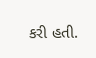કરી હતી.